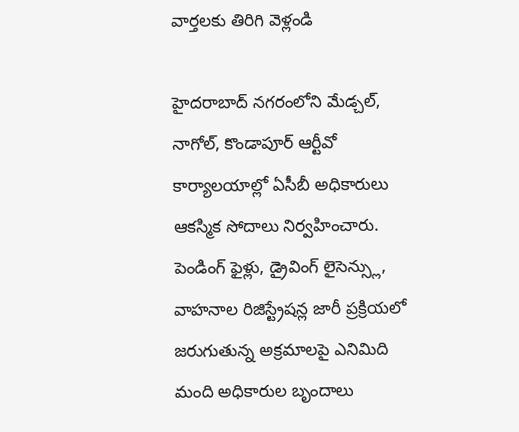వార్తలకు తిరిగి వెళ్లండి

హైదరాబాద్ నగరంలోని మేడ్చల్, నాగోల్, కొండాపూర్ ఆర్టీవో కార్యాలయాల్లో ఏసీబీ అధికారులు ఆకస్మిక సోదాలు నిర్వహించారు. పెండింగ్ ఫైళ్లు, డ్రైవింగ్ లైసెన్స్లు, వాహనాల రిజిస్ట్రేషన్ల జారీ ప్రక్రియలో జరుగుతున్న అక్రమాలపై ఎనిమిది మంది అధికారుల బృందాలు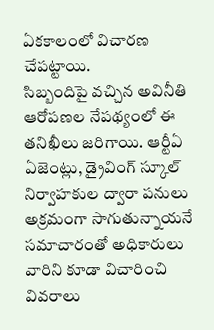ఏకకాలంలో విచారణ చేపట్టాయి.
సిబ్బందిపై వచ్చిన అవినీతి ఆరోపణల నేపథ్యంలో ఈ తనిఖీలు జరిగాయి. ఆర్టీఏ ఏజెంట్లు, డ్రైవింగ్ స్కూల్ నిర్వాహకుల ద్వారా పనులు అక్రమంగా సాగుతున్నాయనే సమాచారంతో అధికారులు వారిని కూడా విచారించి వివరాలు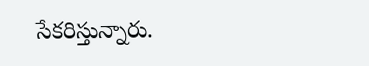సేకరిస్తున్నారు.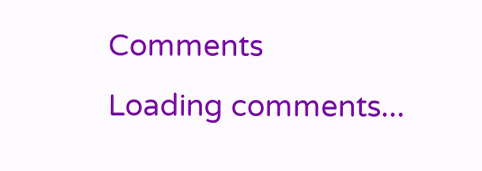Comments
Loading comments...